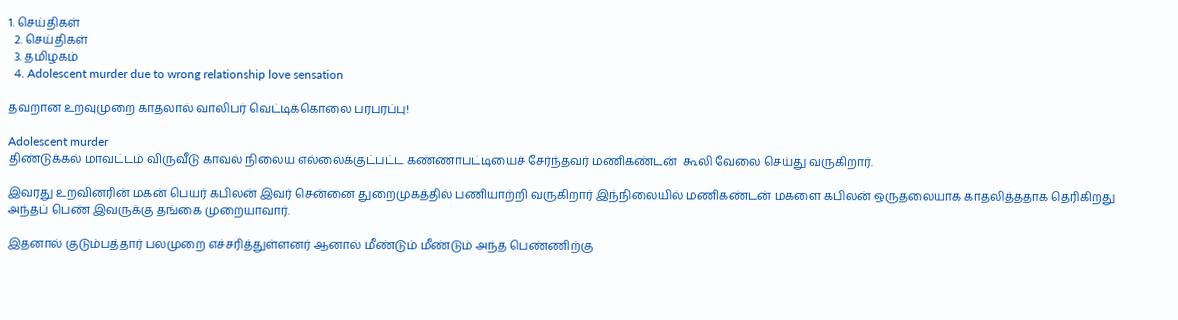1. செய்திகள்
  2. செய்திகள்
  3. த‌மிழக‌ம்
  4. Adolescent murder due to wrong relationship love sensation

தவறான உறவுமுறை காதலால் வாலிபர் வெட்டிக்கொலை பரபரப்பு!

Adolescent murder
திண்டுக்கல் மாவட்டம் விருவீடு காவல் நிலைய எல்லைக்குட்பட்ட கண்ணாபட்டியைச் சேர்ந்தவர் மணிகண்டன்  கூலி வேலை செய்து வருகிறார்.

இவரது உறவினரின் மகன் பெயர் கபிலன் இவர் சென்னை துறைமுகத்தில் பணியாற்றி வருகிறார் இந்நிலையில் மணிகண்டன் மகளை கபிலன் ஒருதலையாக காதலித்ததாக தெரிகிறது அந்தப் பெண் இவருக்கு தங்கை முறையாவார்.

இதனால் குடும்பத்தார் பலமுறை எச்சரித்துள்ளனர் ஆனால் மீண்டும் மீண்டும் அந்த பெண்ணிற்கு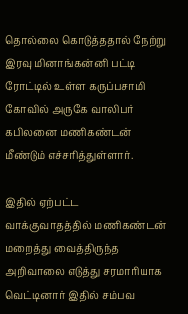தொல்லை கொடுத்ததால் நேற்று இரவு மினாங்கன்னி பட்டி ரோட்டில் உள்ள கருப்பசாமி கோவில் அருகே வாலிபர் கபிலனை மணிகண்டன் மீண்டும் எச்சரித்துள்ளார்.

இதில் ஏற்பட்ட வாக்குவாதத்தில் மணிகண்டன் மறைத்து வைத்திருந்த அறிவாலை எடுத்து சரமாரியாக வெட்டினார் இதில் சம்பவ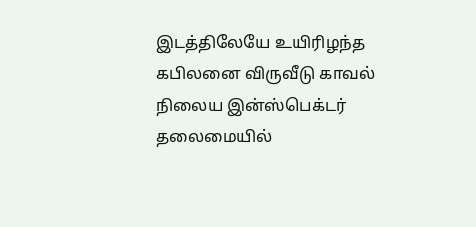இடத்திலேயே உயிரிழந்த கபிலனை விருவீடு காவல் நிலைய இன்ஸ்பெக்டர் தலைமையில்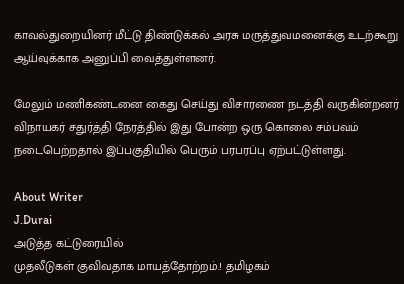காவல்துறையினர் மீட்டு திண்டுக்கல் அரசு மருத்துவமனைக்கு உடற்கூறு ஆய்வுக்காக அனுப்பி வைத்துள்ளனர்.

மேலும் மணிகண்டனை கைது செய்து விசாரணை நடத்தி வருகின்றனர் விநாயகர் சதுர்த்தி நேரத்தில் இது போன்ற ஒரு கொலை சம்பவம் நடைபெற்றதால் இப்பகுதியில் பெரும் பரபரப்பு ஏற்பட்டுள்ளது.

About Writer
J.Durai
அடுத்த கட்டுரையில்
முதலீடுகள் குவிவதாக மாயத்தோற்றம்.! தமிழகம்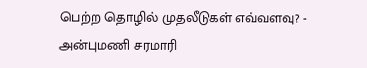பெற்ற தொழில் முதலீடுகள் எவ்வளவு? - அன்புமணி சரமாரி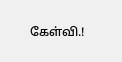கேள்வி.!